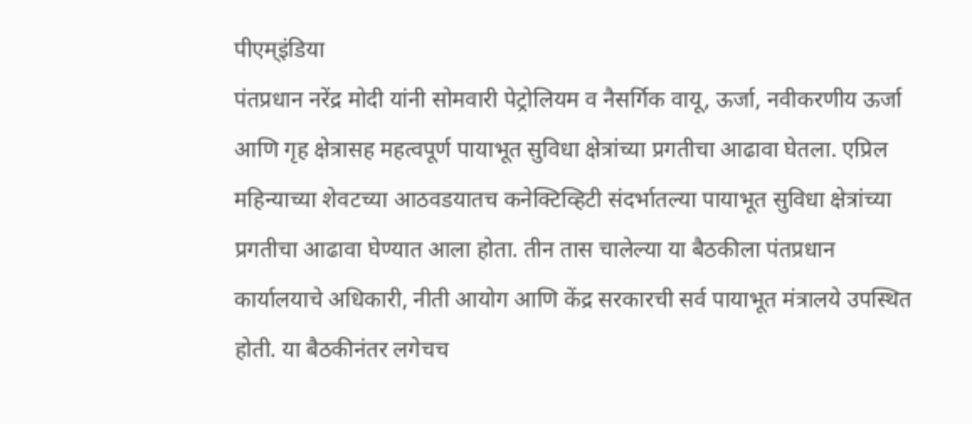पीएम्इंडिया
पंतप्रधान नरेंद्र मोदी यांनी सोमवारी पेट्रोलियम व नैसर्गिक वायू, ऊर्जा, नवीकरणीय ऊर्जा आणि गृह क्षेत्रासह महत्वपूर्ण पायाभूत सुविधा क्षेत्रांच्या प्रगतीचा आढावा घेतला. एप्रिल महिन्याच्या शेवटच्या आठवडयातच कनेक्टिव्हिटी संदर्भातल्या पायाभूत सुविधा क्षेत्रांच्या प्रगतीचा आढावा घेण्यात आला होता. तीन तास चालेल्या या बैठकीला पंतप्रधान कार्यालयाचे अधिकारी, नीती आयोग आणि केंद्र सरकारची सर्व पायाभूत मंत्रालये उपस्थित होती. या बैठकीनंतर लगेचच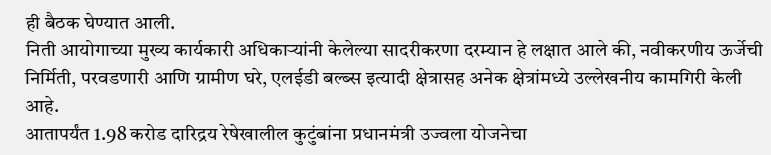ही बैठक घेण्यात आली.
निती आयोगाच्या मुख्य कार्यकारी अधिकाऱ्यांनी केलेल्या सादरीकरणा दरम्यान हे लक्षात आले की, नवीकरणीय ऊर्जेची निर्मिती, परवडणारी आणि ग्रामीण घरे, एलईडी बल्ब्स इत्यादी क्षेत्रासह अनेक क्षेत्रांमध्ये उल्लेखनीय कामगिरी केली आहे.
आतापर्यंत 1.98 करोड दारिद्रय रेषेखालील कुटुंबांना प्रधानमंत्री उज्वला योजनेचा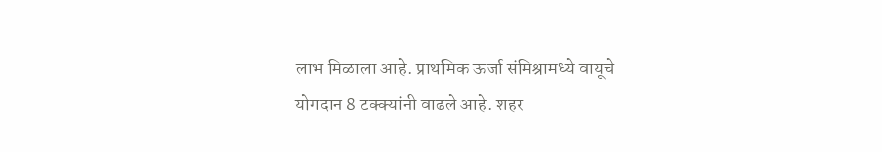लाभ मिळाला आहे. प्राथमिक ऊर्जा संमिश्रामध्ये वायूचे योगदान 8 टक्क्यांनी वाढले आहे. शहर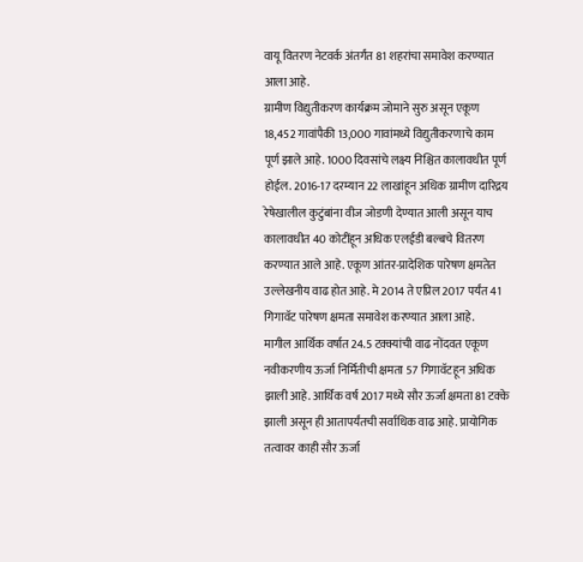वायू वितरण नेटवर्क अंतर्गंत 81 शहरांचा समावेश करण्यात आला आहे.
ग्रामीण विद्युतीकरण कार्यक्रम जोमाने सुरु असून एकूण 18,452 गावांपैकी 13,000 गावांमध्ये विद्युतीकरणाचे काम पूर्ण झाले आहे. 1000 दिवसांचे लक्ष्य निश्चित कालावधीत पूर्ण होईल. 2016-17 दरम्यान 22 लाखांहून अधिक ग्रामीण दारिद्रय रेषेखालील कुटुंबांना वीज जोडणी देण्यात आली असून याच कालावधीत 40 कोटींहून अधिक एलईडी बल्बचे वितरण करण्यात आले आहे. एकूण आंतर-प्रादेशिक पारेषण क्षमतेत उल्लेखनीय वाढ होत आहे. मे 2014 ते एप्रिल 2017 पर्यंत 41 गिगावॅट पारेषण क्षमता समावेश करण्यात आला आहे.
मागील आर्थिक वर्षात 24.5 टक्क्यांची वाढ नोंदवत एकूण नवीकरणीय ऊर्जा निर्मितीची क्षमता 57 गिगावॅटहून अधिक झाली आहे. आर्थिक वर्ष 2017 मध्ये सौर ऊर्जा क्षमता 81 टक्के झाली असून ही आतापर्यंतची सर्वाधिक वाढ आहे. प्रायोगिक तत्वावर काही सौर ऊर्जा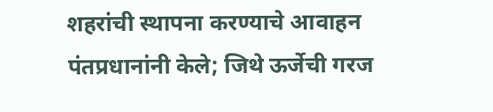शहरांची स्थापना करण्याचे आवाहन पंतप्रधानांनी केले; जिथे ऊर्जेची गरज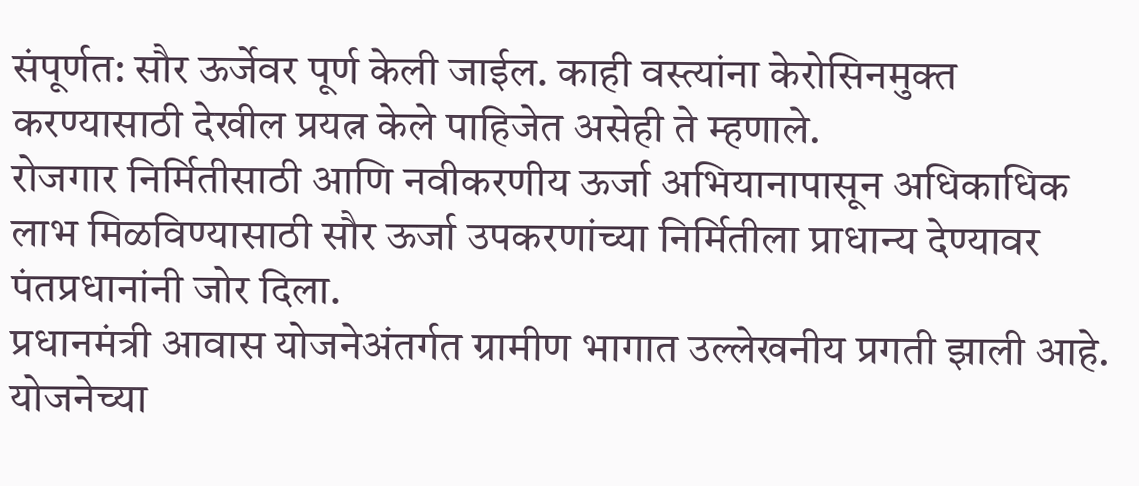संपूर्णत: सौर ऊर्जेवर पूर्ण केली जाईल. काही वस्त्यांना केरोसिनमुक्त करण्यासाठी देखील प्रयत्न केले पाहिजेत असेही ते म्हणाले.
रोजगार निर्मितीसाठी आणि नवीकरणीय ऊर्जा अभियानापासून अधिकाधिक लाभ मिळविण्यासाठी सौर ऊर्जा उपकरणांच्या निर्मितीला प्राधान्य देण्यावर पंतप्रधानांनी जोर दिला.
प्रधानमंत्री आवास योजनेअंतर्गत ग्रामीण भागात उल्लेखनीय प्रगती झाली आहे. योजनेच्या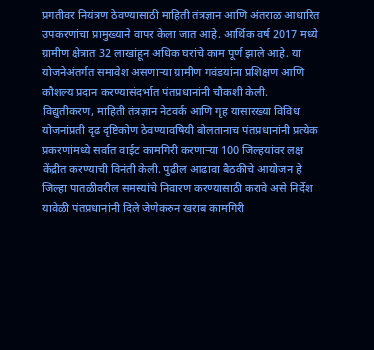प्रगतीवर नियंत्रण ठेवण्यासाठी माहिती तंत्रज्ञान आणि अंतराळ आधारित उपकरणांचा प्रामुख्याने वापर केला जात आहे. आर्थिक वर्ष 2017 मध्ये ग्रामीण क्षेत्रात 32 लाखांहून अधिक घरांचे काम पूर्ण झाले आहे. या योजनेअंतर्गत समावेश असणाऱ्या ग्रामीण गवंडयांना प्रशिक्षण आणि कौशल्य प्रदान करण्यासंदर्भात पंतप्रधानांनी चौकशी केली.
विद्युतीकरण, माहिती तंत्रज्ञान नेटवर्क आणि गृह यासारख्या विविध योजनांप्रती दृढ दृष्टिकोण ठेवण्यावषियी बोलतानाच पंतप्रधानांनी प्रत्येक प्रकरणांमध्ये सर्वात वाईट कामगिरी करणाऱ्या 100 जिल्हयांवर लक्ष केंद्रीत करण्याची विनंती केली. पुढील आढावा बैठकीचे आयोजन हे जिल्हा पातळीवरील समस्यांचे निवारण करण्यासाठी करावे असे निर्देश यावेळी पंतप्रधानांनी दिले जेणेकरुन खराब कामगिरी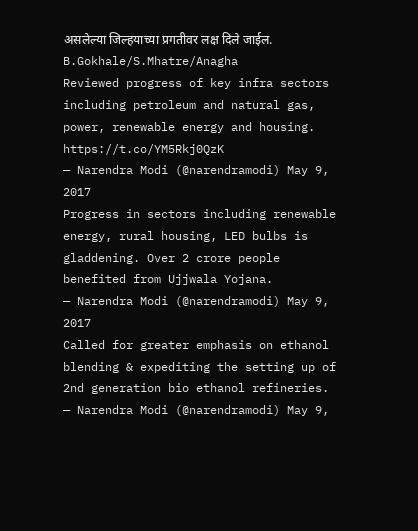असलेल्या जिल्हयाच्या प्रगतीवर लक्ष दिले जाईल.
B.Gokhale/S.Mhatre/Anagha
Reviewed progress of key infra sectors including petroleum and natural gas, power, renewable energy and housing. https://t.co/YM5Rkj0QzK
— Narendra Modi (@narendramodi) May 9, 2017
Progress in sectors including renewable energy, rural housing, LED bulbs is gladdening. Over 2 crore people benefited from Ujjwala Yojana.
— Narendra Modi (@narendramodi) May 9, 2017
Called for greater emphasis on ethanol blending & expediting the setting up of 2nd generation bio ethanol refineries.
— Narendra Modi (@narendramodi) May 9,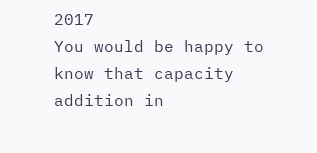2017
You would be happy to know that capacity addition in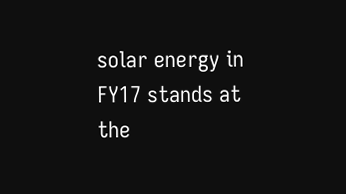solar energy in FY17 stands at the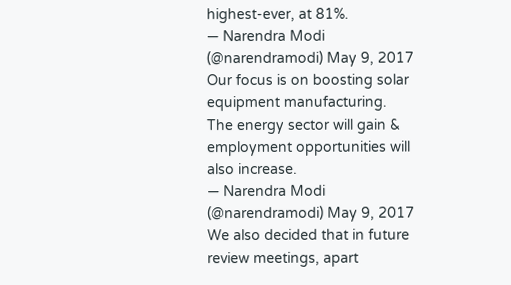highest-ever, at 81%.
— Narendra Modi (@narendramodi) May 9, 2017
Our focus is on boosting solar equipment manufacturing. The energy sector will gain & employment opportunities will also increase.
— Narendra Modi (@narendramodi) May 9, 2017
We also decided that in future review meetings, apart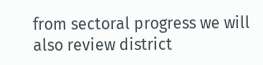from sectoral progress we will also review district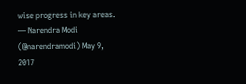wise progress in key areas.
— Narendra Modi (@narendramodi) May 9, 2017